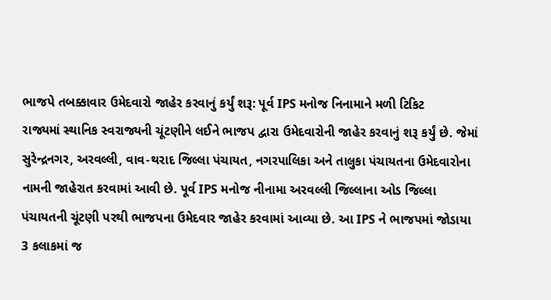ભાજપે તબક્કાવાર ઉમેદવારો જાહેર કરવાનું કર્યું શરૂ: પૂર્વ IPS મનોજ નિનામાને મળી ટિકિટ
રાજ્યમાં સ્થાનિક સ્વરાજ્યની ચૂંટણીને લઈને ભાજપ દ્વારા ઉમેદવારોની જાહેર કરવાનું શરૂ કર્યું છે. જેમાં સુરેન્દ્રનગર, અરવલ્લી, વાવ-થરાદ જિલ્લા પંચાયત, નગરપાલિકા અને તાલુકા પંચાયતના ઉમેદવારોના નામની જાહેરાત કરવામાં આવી છે. પૂર્વ IPS મનોજ નીનામા અરવલ્લી જિલ્લાના ઓડ જિલ્લા પંચાયતની ચૂંટણી પરથી ભાજપના ઉમેદવાર જાહેર કરવામાં આવ્યા છે. આ IPS ને ભાજપમાં જોડાયા 3 કલાકમાં જ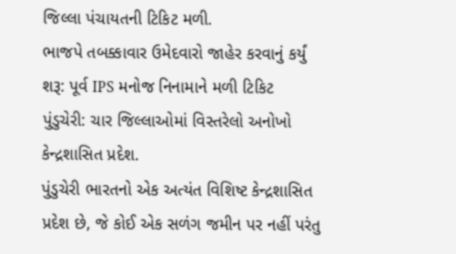જિલ્લા પંચાયતની ટિકિટ મળી.
ભાજપે તબક્કાવાર ઉમેદવારો જાહેર કરવાનું કર્યું શરૂ: પૂર્વ IPS મનોજ નિનામાને મળી ટિકિટ
પુંડુચેરી: ચાર જિલ્લાઓમાં વિસ્તરેલો અનોખો કેન્દ્રશાસિત પ્રદેશ.
પુંડુચેરી ભારતનો એક અત્યંત વિશિષ્ટ કેન્દ્રશાસિત પ્રદેશ છે, જે કોઈ એક સળંગ જમીન પર નહીં પરંતુ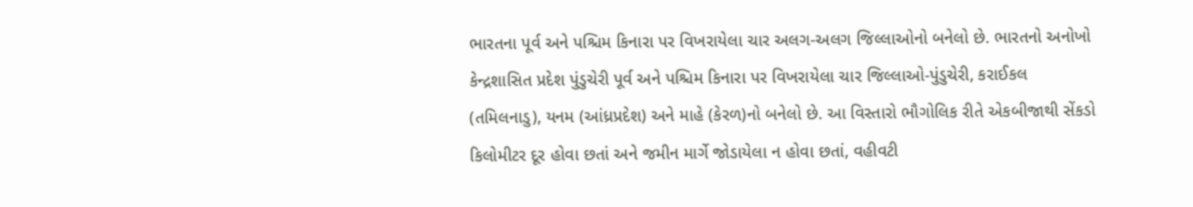ભારતના પૂર્વ અને પશ્ચિમ કિનારા પર વિખરાયેલા ચાર અલગ-અલગ જિલ્લાઓનો બનેલો છે. ભારતનો અનોખો કેન્દ્રશાસિત પ્રદેશ પુંડુચેરી પૂર્વ અને પશ્ચિમ કિનારા પર વિખરાયેલા ચાર જિલ્લાઓ-પુંડુચેરી, કરાઈકલ (તમિલનાડુ), યનમ (આંધ્રપ્રદેશ) અને માહે (કેરળ)નો બનેલો છે. આ વિસ્તારો ભૌગોલિક રીતે એકબીજાથી સેંકડો કિલોમીટર દૂર હોવા છતાં અને જમીન માર્ગે જોડાયેલા ન હોવા છતાં, વહીવટી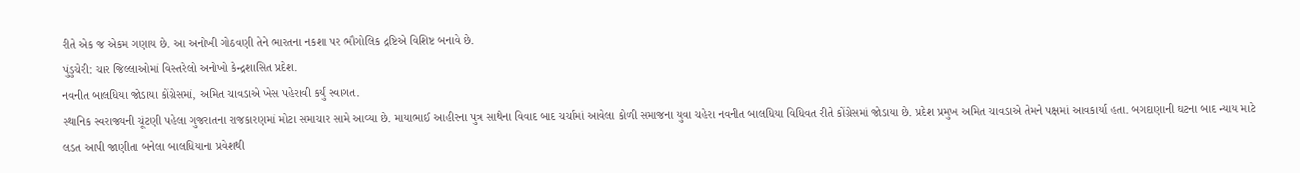રીતે એક જ એકમ ગણાય છે. આ અનોખી ગોઠવણી તેને ભારતના નકશા પર ભૌગોલિક દ્રષ્ટિએ વિશિષ્ટ બનાવે છે.
પુંડુચેરી: ચાર જિલ્લાઓમાં વિસ્તરેલો અનોખો કેન્દ્રશાસિત પ્રદેશ.
નવનીત બાલધિયા જોડાયા કોંગ્રેસમાં, અમિત ચાવડાએ ખેસ પહેરાવી કર્યું સ્વાગત.
સ્થાનિક સ્વરાજ્યની ચૂંટણી પહેલા ગુજરાતના રાજકારણમાં મોટા સમાચાર સામે આવ્યા છે. માયાભાઈ આહીરના પુત્ર સાથેના વિવાદ બાદ ચર્ચામાં આવેલા કોળી સમાજના યુવા ચહેરા નવનીત બાલધિયા વિધિવત રીતે કોંગ્રેસમાં જોડાયા છે. પ્રદેશ પ્રમુખ અમિત ચાવડાએ તેમને પક્ષમાં આવકાર્યા હતા. બગદાણાની ઘટના બાદ ન્યાય માટે લડત આપી જાણીતા બનેલા બાલધિયાના પ્રવેશથી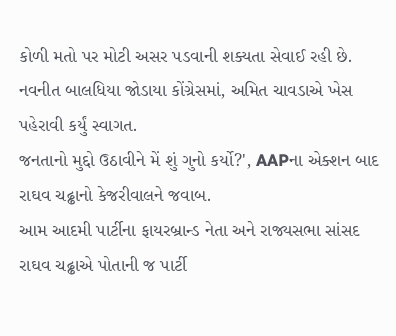કોળી મતો પર મોટી અસર પડવાની શક્યતા સેવાઈ રહી છે.
નવનીત બાલધિયા જોડાયા કોંગ્રેસમાં, અમિત ચાવડાએ ખેસ પહેરાવી કર્યું સ્વાગત.
જનતાનો મુદ્દો ઉઠાવીને મેં શું ગુનો કર્યો?', AAPના એક્શન બાદ રાઘવ ચઢ્ઢાનો કેજરીવાલને જવાબ.
આમ આદમી પાર્ટીના ફાયરબ્રાન્ડ નેતા અને રાજ્યસભા સાંસદ રાઘવ ચઢ્ઢાએ પોતાની જ પાર્ટી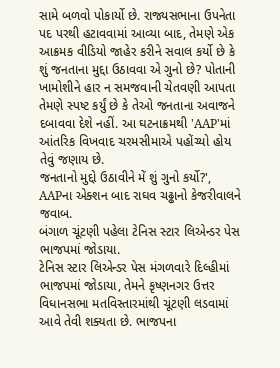સામે બળવો પોકાર્યો છે. રાજ્યસભાના ઉપનેતા પદ પરથી હટાવવામાં આવ્યા બાદ, તેમણે એક આક્રમક વીડિયો જાહેર કરીને સવાલ કર્યો છે કે શું જનતાના મુદ્દા ઉઠાવવા એ ગુનો છે? પોતાની ખામોશીને હાર ન સમજવાની ચેતવણી આપતા તેમણે સ્પષ્ટ કર્યું છે કે તેઓ જનતાના અવાજને દબાવવા દેશે નહીં. આ ઘટનાક્રમથી 'AAP'માં આંતરિક વિખવાદ ચરમસીમાએ પહોંચ્યો હોય તેવું જણાય છે.
જનતાનો મુદ્દો ઉઠાવીને મેં શું ગુનો કર્યો?', AAPના એક્શન બાદ રાઘવ ચઢ્ઢાનો કેજરીવાલને જવાબ.
બંગાળ ચૂંટણી પહેલા ટેનિસ સ્ટાર લિએન્ડર પેસ ભાજપમાં જોડાયા.
ટેનિસ સ્ટાર લિએન્ડર પેસ મંગળવારે દિલ્હીમાં ભાજપમાં જોડાયા, તેમને કૃષ્ણનગર ઉત્તર વિધાનસભા મતવિસ્તારમાંથી ચૂંટણી લડવામાં આવે તેવી શક્યતા છે. ભાજપના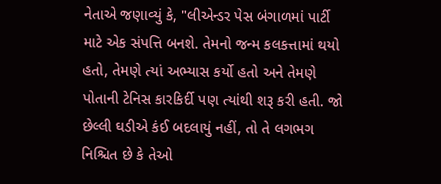નેતાએ જણાવ્યું કે, "લીએન્ડર પેસ બંગાળમાં પાર્ટી માટે એક સંપત્તિ બનશે. તેમનો જન્મ કલકત્તામાં થયો હતો, તેમણે ત્યાં અભ્યાસ કર્યો હતો અને તેમણે પોતાની ટેનિસ કારકિર્દી પણ ત્યાંથી શરૂ કરી હતી. જો છેલ્લી ઘડીએ કંઈ બદલાયું નહીં, તો તે લગભગ નિશ્ચિત છે કે તેઓ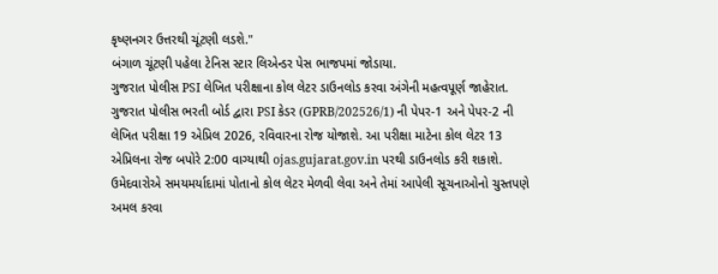કૃષ્ણનગર ઉત્તરથી ચૂંટણી લડશે."
બંગાળ ચૂંટણી પહેલા ટેનિસ સ્ટાર લિએન્ડર પેસ ભાજપમાં જોડાયા.
ગુજરાત પોલીસ PSI લેખિત પરીક્ષાના કોલ લેટર ડાઉનલોડ કરવા અંગેની મહત્વપૂર્ણ જાહેરાત.
ગુજરાત પોલીસ ભરતી બોર્ડ દ્વારા PSI કેડર (GPRB/202526/1) ની પેપર-1 અને પેપર-2 ની લેખિત પરીક્ષા 19 એપ્રિલ 2026, રવિવારના રોજ યોજાશે. આ પરીક્ષા માટેના કોલ લેટર 13 એપ્રિલના રોજ બપોરે 2:00 વાગ્યાથી ojas.gujarat.gov.in પરથી ડાઉનલોડ કરી શકાશે. ઉમેદવારોએ સમયમર્યાદામાં પોતાનો કોલ લેટર મેળવી લેવા અને તેમાં આપેલી સૂચનાઓનો ચુસ્તપણે અમલ કરવા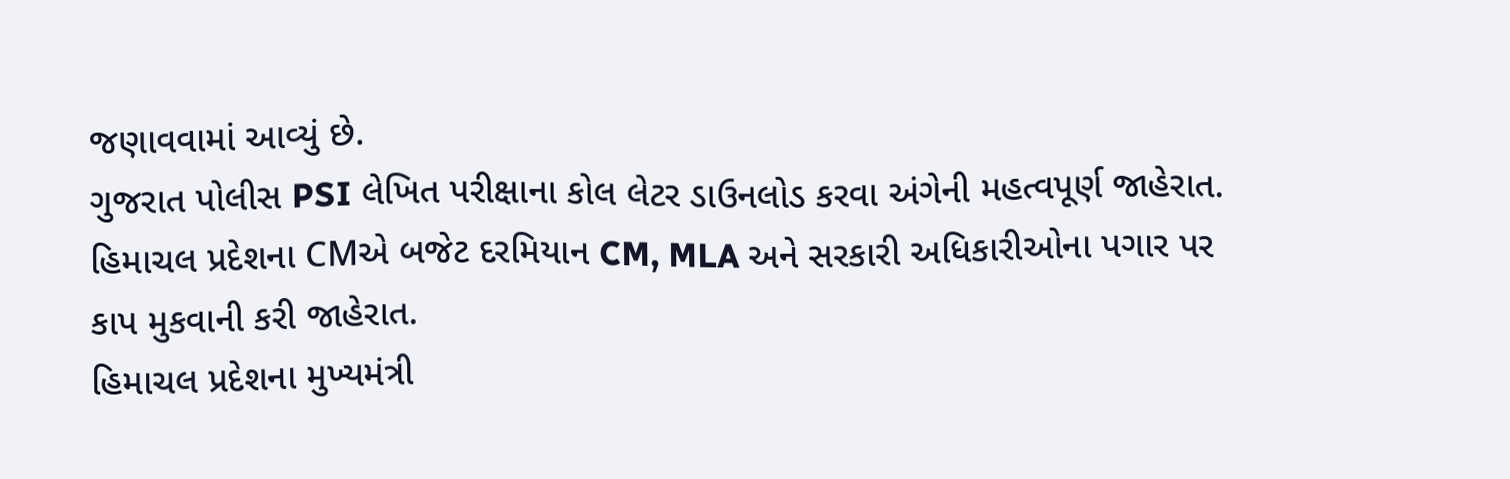જણાવવામાં આવ્યું છે.
ગુજરાત પોલીસ PSI લેખિત પરીક્ષાના કોલ લેટર ડાઉનલોડ કરવા અંગેની મહત્વપૂર્ણ જાહેરાત.
હિમાચલ પ્રદેશના CMએ બજેટ દરમિયાન CM, MLA અને સરકારી અધિકારીઓના પગાર પર કાપ મુકવાની કરી જાહેરાત.
હિમાચલ પ્રદેશના મુખ્યમંત્રી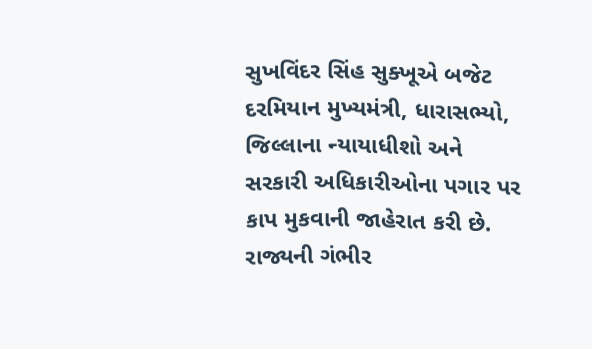સુખવિંદર સિંહ સુક્ખૂએ બજેટ દરમિયાન મુખ્યમંત્રી, ધારાસભ્યો, જિલ્લાના ન્યાયાધીશો અને સરકારી અધિકારીઓના પગાર પર કાપ મુકવાની જાહેરાત કરી છે. રાજ્યની ગંભીર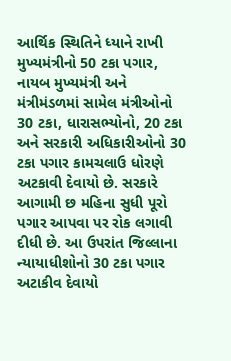આર્થિક સ્થિતિને ધ્યાને રાખી મુખ્યમંત્રીનો 50 ટકા પગાર, નાયબ મુખ્યમંત્રી અને મંત્રીમંડળમાં સામેલ મંત્રીઓનો 30 ટકા, ધારાસભ્યોનો, 20 ટકા અને સરકારી અધિકારીઓનો 30 ટકા પગાર કામચલાઉ ધોરણે અટકાવી દેવાયો છે. સરકારે આગામી છ મહિના સુધી પૂરો પગાર આપવા પર રોક લગાવી દીધી છે. આ ઉપરાંત જિલ્લાના ન્યાયાધીશોનો 30 ટકા પગાર અટાકીવ દેવાયો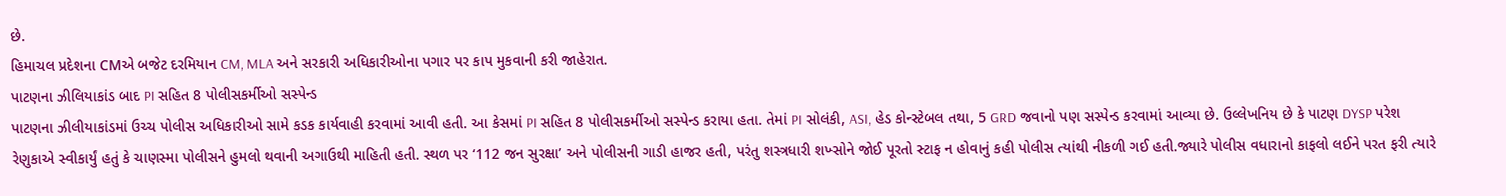છે.
હિમાચલ પ્રદેશના CMએ બજેટ દરમિયાન CM, MLA અને સરકારી અધિકારીઓના પગાર પર કાપ મુકવાની કરી જાહેરાત.
પાટણના ઝીલિયાકાંડ બાદ PI સહિત 8 પોલીસકર્મીઓ સસ્પેન્ડ
પાટણના ઝીલીયાકાંડમાં ઉચ્ચ પોલીસ અધિકારીઓ સામે કડક કાર્યવાહી કરવામાં આવી હતી. આ કેસમાં PI સહિત 8 પોલીસકર્મીઓ સસ્પેન્ડ કરાયા હતા. તેમાં PI સોલંકી, ASI, હેડ કોન્સ્ટેબલ તથા, 5 GRD જવાનો પણ સસ્પેન્ડ કરવામાં આવ્યા છે. ઉલ્લેખનિય છે કે પાટણ DYSP પરેશ રેણુકાએ સ્વીકાર્યું હતું કે ચાણસ્મા પોલીસને હુમલો થવાની અગાઉથી માહિતી હતી. સ્થળ પર ‘112 જન સુરક્ષા’ અને પોલીસની ગાડી હાજર હતી, પરંતુ શસ્ત્રધારી શખ્સોને જોઈ પૂરતો સ્ટાફ ન હોવાનું કહી પોલીસ ત્યાંથી નીકળી ગઈ હતી.જ્યારે પોલીસ વધારાનો કાફલો લઈને પરત ફરી ત્યારે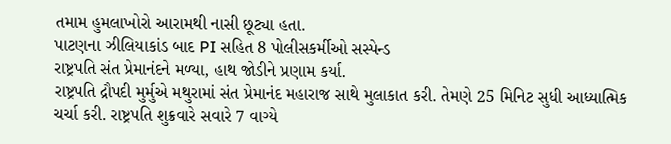તમામ હુમલાખોરો આરામથી નાસી છૂટ્યા હતા.
પાટણના ઝીલિયાકાંડ બાદ PI સહિત 8 પોલીસકર્મીઓ સસ્પેન્ડ
રાષ્ટ્રપતિ સંત પ્રેમાનંદને મળ્યા, હાથ જોડીને પ્રણામ કર્યા.
રાષ્ટ્રપતિ દ્રૌપદી મુર્મુએ મથુરામાં સંત પ્રેમાનંદ મહારાજ સાથે મુલાકાત કરી. તેમણે 25 મિનિટ સુધી આધ્યાત્મિક ચર્ચા કરી. રાષ્ટ્રપતિ શુક્રવારે સવારે 7 વાગ્યે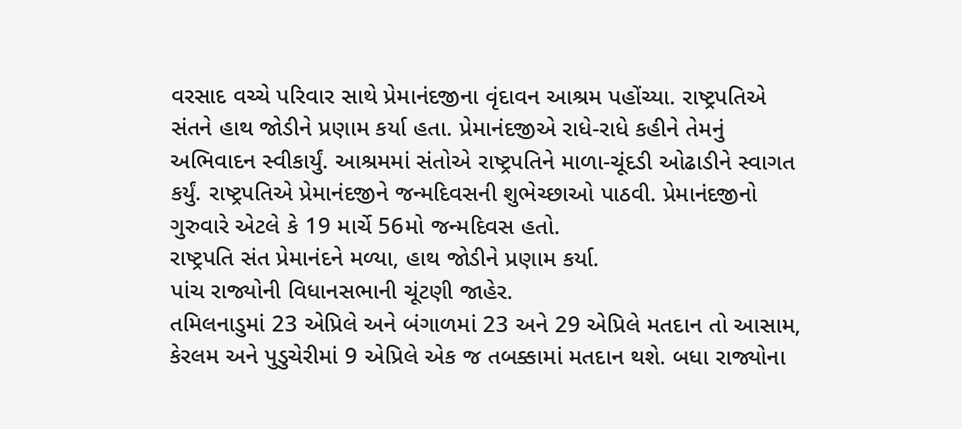વરસાદ વચ્ચે પરિવાર સાથે પ્રેમાનંદજીના વૃંદાવન આશ્રમ પહોંચ્યા. રાષ્ટ્રપતિએ સંતને હાથ જોડીને પ્રણામ કર્યા હતા. પ્રેમાનંદજીએ રાધે-રાધે કહીને તેમનું અભિવાદન સ્વીકાર્યું. આશ્રમમાં સંતોએ રાષ્ટ્રપતિને માળા-ચૂંદડી ઓઢાડીને સ્વાગત કર્યું. રાષ્ટ્રપતિએ પ્રેમાનંદજીને જન્મદિવસની શુભેચ્છાઓ પાઠવી. પ્રેમાનંદજીનો ગુરુવારે એટલે કે 19 માર્ચે 56મો જન્મદિવસ હતો.
રાષ્ટ્રપતિ સંત પ્રેમાનંદને મળ્યા, હાથ જોડીને પ્રણામ કર્યા.
પાંચ રાજ્યોની વિધાનસભાની ચૂંટણી જાહેર.
તમિલનાડુમાં 23 એપ્રિલે અને બંગાળમાં 23 અને 29 એપ્રિલે મતદાન તો આસામ, કેરલમ અને પુડુચેરીમાં 9 એપ્રિલે એક જ તબક્કામાં મતદાન થશે. બધા રાજ્યોના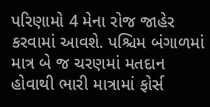પરિણામો 4 મેના રોજ જાહેર કરવામાં આવશે. પશ્ચિમ બંગાળમાં માત્ર બે જ ચરણમાં મતદાન હોવાથી ભારી માત્રામાં ફોર્સ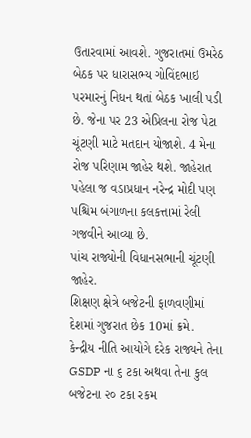ઉતારવામાં આવશે. ગુજરાતમાં ઉમરેઠ બેઠક પર ધારાસભ્ય ગોવિંદભાઇ પરમારનું નિધન થતાં બેઠક ખાલી પડી છે. જેના પર 23 એપ્રિલના રોજ પેટા ચૂંટણી માટે મતદાન યોજાશે. 4 મેના રોજ પરિણામ જાહેર થશે. જાહેરાત પહેલા જ વડાપ્રધાન નરેન્દ્ર મોદી પણ પશ્ચિમ બંગાળના કલકત્તામાં રેલી ગજવીને આવ્યા છે.
પાંચ રાજ્યોની વિધાનસભાની ચૂંટણી જાહેર.
શિક્ષણ ક્ષેત્રે બજેટની ફાળવણીમાં દેશમાં ગુજરાત છેક 10માં ક્રમે.
કેન્દ્રીય નીતિ આયોગે દરેક રાજ્યને તેના GSDP ના ૬ ટકા અથવા તેના કુલ બજેટના ૨૦ ટકા રકમ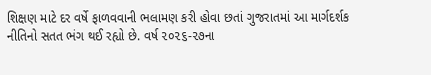શિક્ષણ માટે દર વર્ષે ફાળવવાની ભલામણ કરી હોવા છતાં ગુજરાતમાં આ માર્ગદર્શક નીતિનો સતત ભંગ થઈ રહ્યો છે. વર્ષ ૨૦૨૬-૨૭ના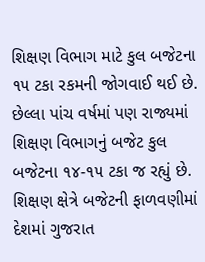શિક્ષણ વિભાગ માટે કુલ બજેટના ૧૫ ટકા રકમની જોગવાઈ થઈ છે. છેલ્લા પાંચ વર્ષમાં પણ રાજ્યમાં શિક્ષણ વિભાગનું બજેટ કુલ બજેટના ૧૪-૧૫ ટકા જ રહ્યું છે.
શિક્ષણ ક્ષેત્રે બજેટની ફાળવણીમાં દેશમાં ગુજરાત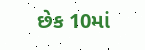છેક 10માં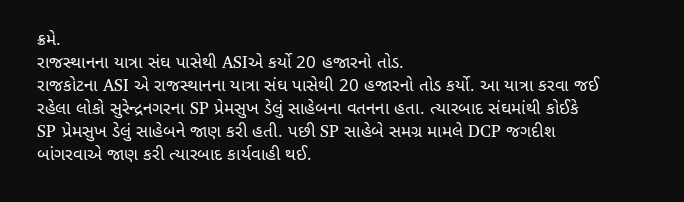ક્રમે.
રાજસ્થાનના યાત્રા સંઘ પાસેથી ASIએ કર્યો 20 હજારનો તોડ.
રાજકોટના ASI એ રાજસ્થાનના યાત્રા સંઘ પાસેથી 20 હજારનો તોડ કર્યો. આ યાત્રા કરવા જઈ રહેલા લોકો સુરેન્દ્રનગરના SP પ્રેમસુખ ડેલું સાહેબના વતનના હતા. ત્યારબાદ સંઘમાંથી કોઈકે SP પ્રેમસુખ ડેલું સાહેબને જાણ કરી હતી. પછી SP સાહેબે સમગ્ર મામલે DCP જગદીશ બાંગરવાએ જાણ કરી ત્યારબાદ કાર્યવાહી થઈ.